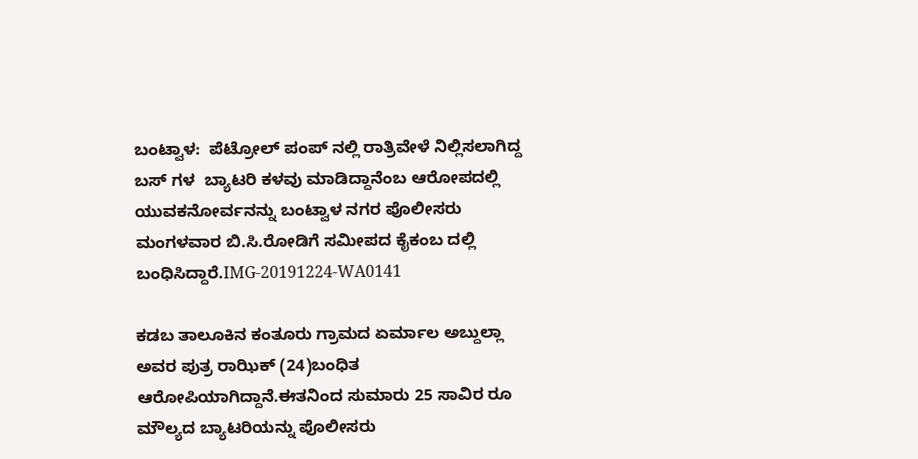ಬಂಟ್ವಾಳ:  ಪೆಟ್ರೋಲ್ ಪಂಪ್ ನಲ್ಲಿ ರಾತ್ರಿವೇಳೆ ನಿಲ್ಲಿಸಲಾಗಿದ್ದ ಬಸ್ ಗಳ  ಬ್ಯಾಟರಿ ಕಳವು ಮಾಡಿದ್ದಾನೆಂಬ ಆರೋಪದಲ್ಲಿ ಯುವಕನೋರ್ವನನ್ನು ಬಂಟ್ವಾಳ ನಗರ ಪೊಲೀಸರು ಮಂಗಳವಾರ ಬಿ.ಸಿ.ರೋಡಿಗೆ ಸಮೀಪದ ಕೈಕಂಬ ದಲ್ಲಿ ಬಂಧಿಸಿದ್ದಾರೆ.IMG-20191224-WA0141

ಕಡಬ ತಾಲೂಕಿನ ಕಂತೂರು ಗ್ರಾಮದ ಏರ್ಮಾಲ ಅಬ್ದುಲ್ಲಾ ಅವರ ಪುತ್ರ ರಾಝಿಕ್ (24)ಬಂಧಿತ ಆರೋಪಿಯಾಗಿದ್ದಾನೆ.ಈತನಿಂದ ಸುಮಾರು 25 ಸಾವಿರ ರೂ ಮೌಲ್ಯದ ಬ್ಯಾಟರಿಯನ್ನು ಪೊಲೀಸರು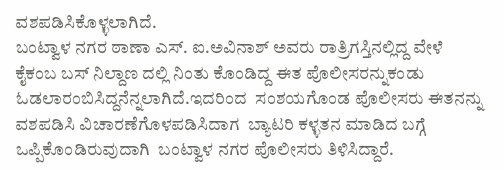ವಶಪಡಿಸಿಕೊಳ್ಳಲಾಗಿದೆ.
ಬಂಟ್ವಾಳ ನಗರ ಠಾಣಾ ಎಸ್. ಐ.ಅವಿನಾಶ್ ಅವರು ರಾತ್ರಿಗಸ್ತಿನಲ್ಲಿದ್ದ ವೇಳೆ ಕೈಕಂಬ ಬಸ್ ನಿಲ್ದಾಣ ದಲ್ಲಿ ನಿಂತು ಕೊಂಡಿದ್ದ ಈತ ಪೊಲೀಸರನ್ನುಕಂಡು ಓಡಲಾರಂಬಿಸಿದ್ದನೆನ್ನಲಾಗಿದೆ.ಇದರಿಂದ  ಸಂಶಯಗೊಂಡ ಪೊಲೀಸರು ಈತನನ್ನು ವಶಪಡಿಸಿ ವಿಚಾರಣೆಗೊಳಪಡಿಸಿದಾಗ  ಬ್ಯಾಟರಿ ಕಳ್ಳತನ ಮಾಡಿದ ಬಗ್ಗೆ ಒಪ್ಪಿಕೊಂಡಿರುವುದಾಗಿ  ಬಂಟ್ವಾಳ ನಗರ ಪೊಲೀಸರು ತಿಳಿಸಿದ್ದಾರೆ.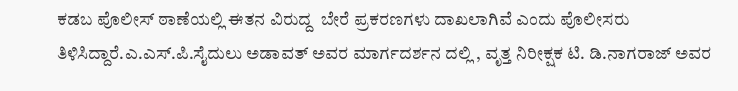ಕಡಬ ಪೊಲೀಸ್ ಠಾಣೆಯಲ್ಲಿ ಈತನ ವಿರುದ್ದ  ಬೇರೆ ಪ್ರಕರಣಗಳು ದಾಖಲಾಗಿವೆ ಎಂದು ಪೊಲೀಸರು ತಿಳಿಸಿದ್ದಾರೆ.ಎ.ಎಸ್.ಪಿ.ಸೈದುಲು ಅಡಾವತ್ ಅವರ ಮಾರ್ಗದರ್ಶನ ದಲ್ಲಿ , ವೃತ್ತ ನಿರೀಕ್ಷಕ ಟಿ. ಡಿ.ನಾಗರಾಜ್ ಅವರ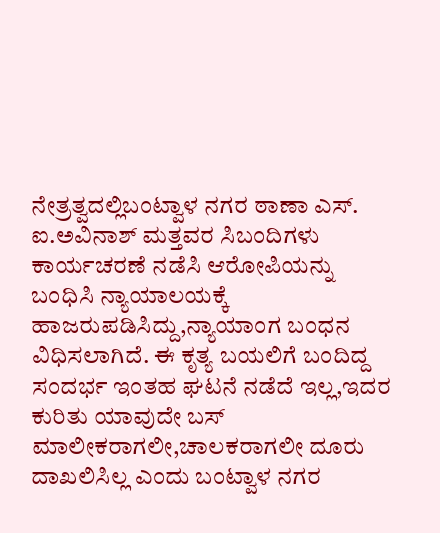ನೇತ್ರತ್ವದಲ್ಲಿಬಂಟ್ವಾಳ ನಗರ ಠಾಣಾ ಎಸ್. ಐ.ಅವಿನಾಶ್ ಮತ್ತವರ ಸಿಬಂದಿಗಳು ಕಾರ್ಯಚರಣೆ ನಡೆಸಿ ಆರೋಪಿಯನ್ನು ಬಂಧಿಸಿ ನ್ಯಾಯಾಲಯಕ್ಕೆ ಹಾಜರುಪಡಿಸಿದ್ದು,ನ್ಯಾಯಾಂಗ ಬಂಧನ ವಿಧಿಸಲಾಗಿದೆ. ಈ ಕೃತ್ಯ ಬಯಲಿಗೆ ಬಂದಿದ್ದ ಸಂದರ್ಭ ಇಂತಹ ಘಟನೆ ನಡೆದೆ ಇಲ್ಲ,ಇದರ ಕುರಿತು ಯಾವುದೇ ಬಸ್ ಮಾಲೀಕರಾಗಲೀ,ಚಾಲಕರಾಗಲೀ ದೂರು ದಾಖಲಿಸಿಲ್ಲ ಎಂದು ಬಂಟ್ವಾಳ ನಗರ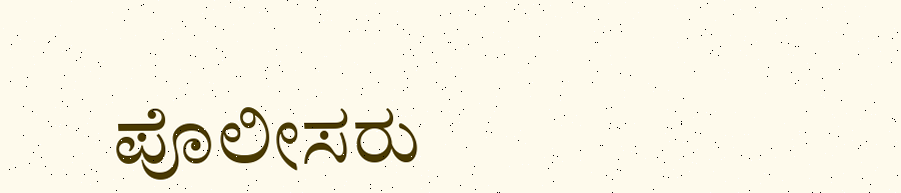ಪೊಲೀಸರು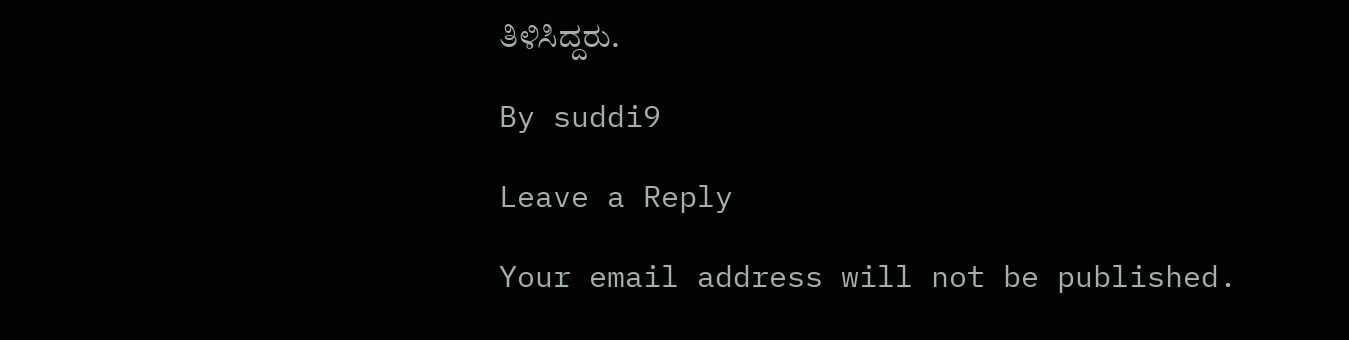ತಿಳಿಸಿದ್ದರು.

By suddi9

Leave a Reply

Your email address will not be published.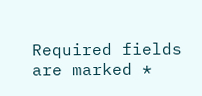Required fields are marked *